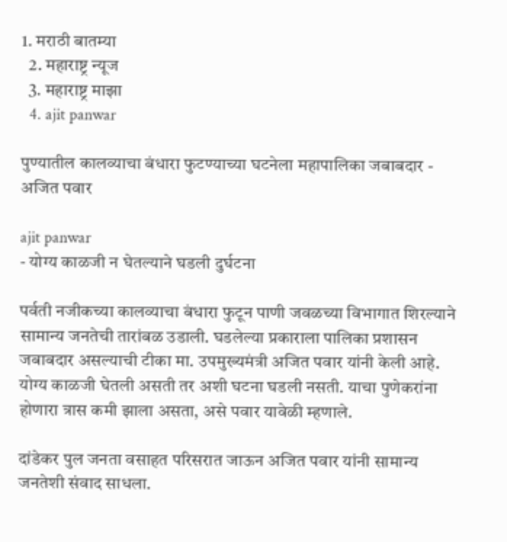1. मराठी बातम्या
  2. महाराष्ट्र न्यूज
  3. महाराष्ट्र माझा
  4. ajit panwar

पुण्यातील कालव्याचा बंधारा फुटण्याच्या घटनेला महापालिका जबाबदार - अजित पवार

ajit panwar
- योग्य काळजी न घेतल्याने घडली दुर्घटना

पर्वती नजीकच्या कालव्याचा बंधारा फुटून पाणी जवळच्या विभागात शिरल्याने सामान्य जनतेची तारांबळ उडाली. घडलेल्या प्रकाराला पालिका प्रशासन जबाबदार असल्याची टीका मा. उपमुख्यमंत्री अजित पवार यांनी केली आहे. योग्य काळजी घेतली असती तर अशी घटना घडली नसती. याचा पुणेकरांना होणारा त्रास कमी झाला असता, असे पवार यावेळी म्हणाले.

दांडेकर पुल जनता वसाहत परिसरात जाऊन अजित पवार यांनी सामान्य जनतेशी संवाद साधला.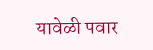यावेळी पवार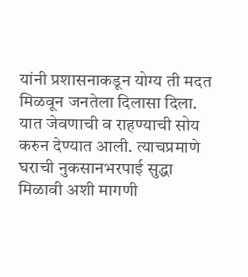यांनी प्रशासनाकडून योग्य ती मदत मिळवून जनतेला दिलासा दिला. यात जेवणाची व राहण्याची सोय करुन देण्यात आली. त्याचप्रमाणे घराची नुकसानभरपाई सुद्धा मिळावी अशी मागणी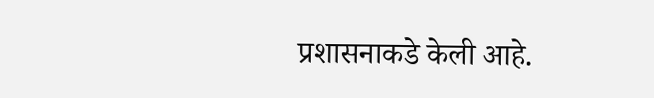प्रशासनाकडे केली आहे.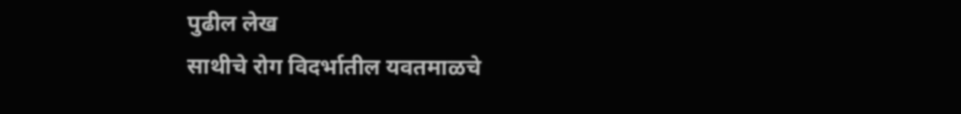पुढील लेख
साथीचे रोग विदर्भातील यवतमाळचे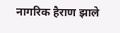नागरिक हैराण झाले